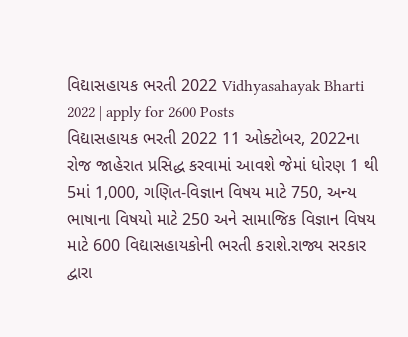વિદ્યાસહાયક ભરતી 2022 Vidhyasahayak Bharti 2022 | apply for 2600 Posts
વિદ્યાસહાયક ભરતી 2022 11 ઓક્ટોબર, 2022ના રોજ જાહેરાત પ્રસિદ્ધ કરવામાં આવશે જેમાં ધોરણ 1 થી 5માં 1,000, ગણિત-વિજ્ઞાન વિષય માટે 750, અન્ય ભાષાના વિષયો માટે 250 અને સામાજિક વિજ્ઞાન વિષય માટે 600 વિદ્યાસહાયકોની ભરતી કરાશે.રાજ્ય સરકાર દ્વારા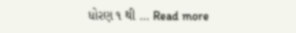ધોરણ ૧ થી … Read more